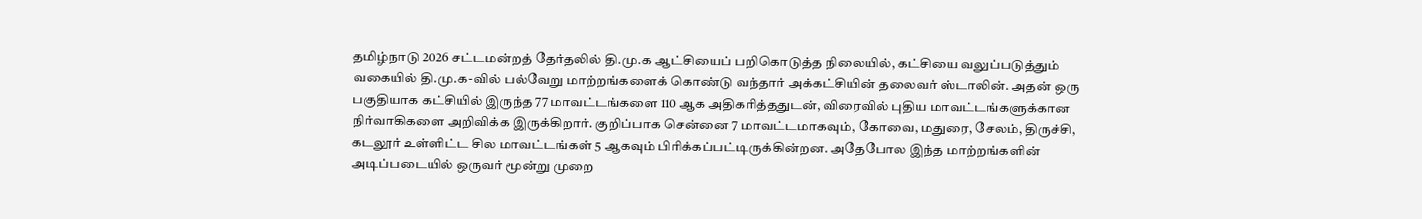தமிழ்நாடு 2026 சட்டமன்றத் தேர்தலில் தி.மு.க ஆட்சியைப் பறிகொடுத்த நிலையில், கட்சியை வலுப்படுத்தும் வகையில் தி.மு.க-வில் பல்வேறு மாற்றங்களைக் கொண்டு வந்தார் அக்கட்சியின் தலைவர் ஸ்டாலின். அதன் ஒரு பகுதியாக கட்சியில் இருந்த 77 மாவட்டங்களை 110 ஆக அதிகரித்ததுடன், விரைவில் புதிய மாவட்டங்களுக்கான நிர்வாகிகளை அறிவிக்க இருக்கிறார். குறிப்பாக சென்னை 7 மாவட்டமாகவும், கோவை, மதுரை, சேலம், திருச்சி, கடலூர் உள்ளிட்ட சில மாவட்டங்கள் 5 ஆகவும் பிரிக்கப்பட்டிருக்கின்றன. அதேபோல இந்த மாற்றங்களின் அடிப்படையில் ஒருவர் மூன்று முறை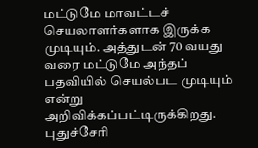மட்டுமே மாவட்டச் செயலாளர்களாக இருக்க முடியும். அத்துடன் 70 வயது வரை மட்டுமே அந்தப் பதவியில் செயல்பட முடியும் என்று அறிவிக்கப்பட்டிருக்கிறது. புதுச்சேரி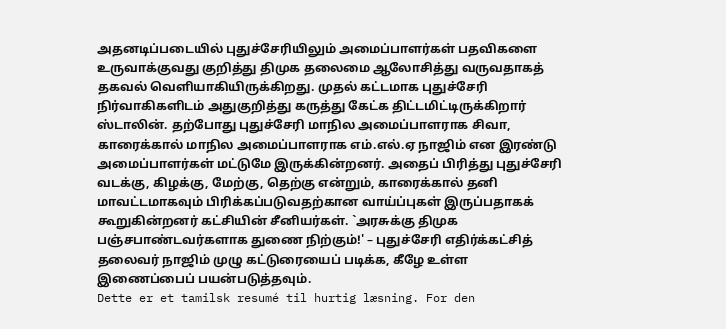அதனடிப்படையில் புதுச்சேரியிலும் அமைப்பாளர்கள் பதவிகளை உருவாக்குவது குறித்து திமுக தலைமை ஆலோசித்து வருவதாகத் தகவல் வெளியாகியிருக்கிறது. முதல் கட்டமாக புதுச்சேரி நிர்வாகிகளிடம் அதுகுறித்து கருத்து கேட்க திட்டமிட்டிருக்கிறார் ஸ்டாலின். தற்போது புதுச்சேரி மாநில அமைப்பாளராக சிவா, காரைக்கால் மாநில அமைப்பாளராக எம்.எல்.ஏ நாஜிம் என இரண்டு அமைப்பாளர்கள் மட்டுமே இருக்கின்றனர். அதைப் பிரித்து புதுச்சேரி வடக்கு, கிழக்கு, மேற்கு, தெற்கு என்றும், காரைக்கால் தனி மாவட்டமாகவும் பிரிக்கப்படுவதற்கான வாய்ப்புகள் இருப்பதாகக் கூறுகின்றனர் கட்சியின் சீனியர்கள். `அரசுக்கு திமுக பஞ்சபாண்டவர்களாக துணை நிற்கும்!' – புதுச்சேரி எதிர்க்கட்சித் தலைவர் நாஜிம் முழு கட்டுரையைப் படிக்க, கீழே உள்ள இணைப்பைப் பயன்படுத்தவும்.
Dette er et tamilsk resumé til hurtig læsning. For den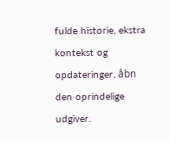fulde historie, ekstra kontekst og opdateringer, åbn den oprindelige udgiver.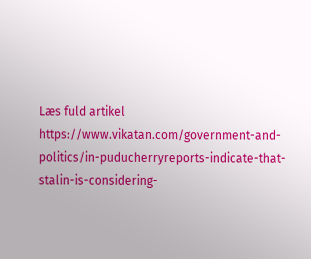Læs fuld artikel
https://www.vikatan.com/government-and-politics/in-puducherryreports-indicate-that-stalin-is-considering-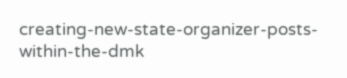creating-new-state-organizer-posts-within-the-dmk